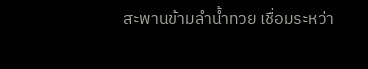สะพานข้ามลำน้ำทวย เชื่อมระหว่า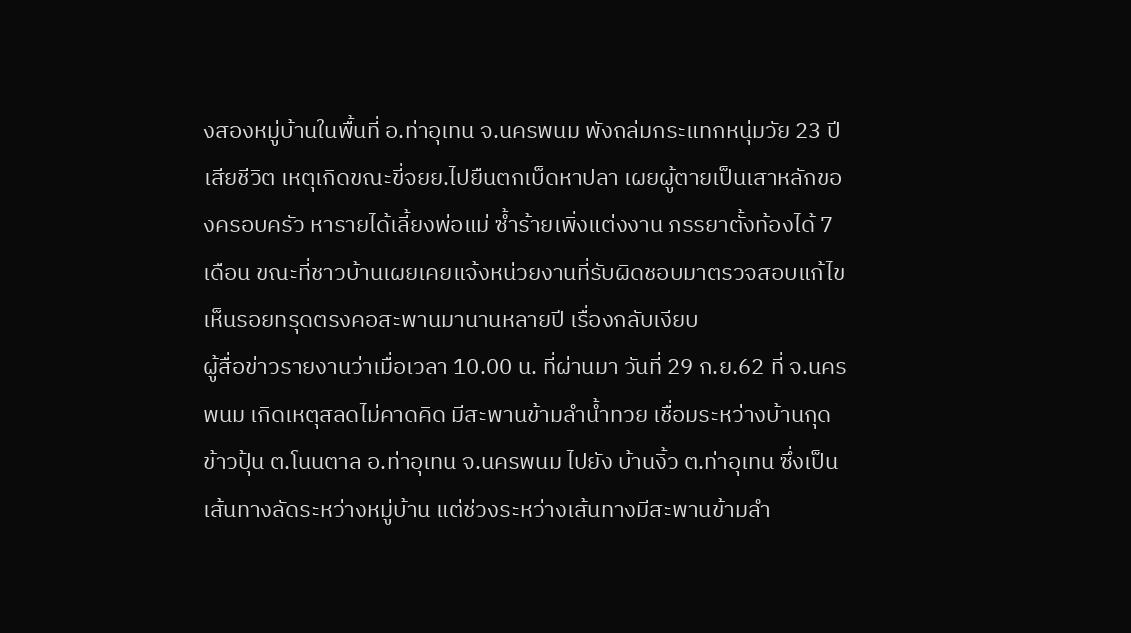งสองหมู่บ้านในพื้นที่ อ.ท่าอุเทน จ.นครพนม พังถล่มกระแทกหนุ่มวัย 23 ปี เสียชีวิต เหตุเกิดขณะขี่จยย.ไปยืนตกเบ็ดหาปลา เผยผู้ตายเป็นเสาหลักของครอบครัว หารายได้เลี้ยงพ่อแม่ ซ้ำร้ายเพิ่งแต่งงาน ภรรยาตั้งท้องได้ 7 เดือน ขณะที่ชาวบ้านเผยเคยแจ้งหน่วยงานที่รับผิดชอบมาตรวจสอบแก้ไข เห็นรอยทรุดตรงคอสะพานมานานหลายปี เรื่องกลับเงียบ
ผู้สื่อข่าวรายงานว่าเมื่อเวลา 10.00 น. ที่ผ่านมา วันที่ 29 ก.ย.62 ที่ จ.นครพนม เกิดเหตุสลดไม่คาดคิด มีสะพานข้ามลำน้ำทวย เชื่อมระหว่างบ้านกุดข้าวปุ้น ต.โนนตาล อ.ท่าอุเทน จ.นครพนม ไปยัง บ้านงิ้ว ต.ท่าอุเทน ซึ่งเป็นเส้นทางลัดระหว่างหมู่บ้าน แต่ช่วงระหว่างเส้นทางมีสะพานข้ามลำ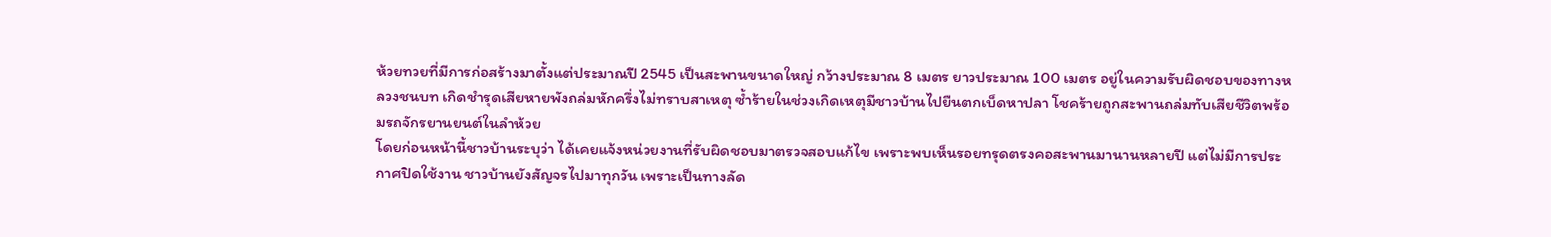ห้วยทวยที่มีการก่อสร้างมาตั้งแต่ประมาณปี 2545 เป็นสะพานขนาดใหญ่ กว้างประมาณ 8 เมตร ยาวประมาณ 100 เมตร อยู่ในความรับผิดชอบของทางหลวงชนบท เกิดชำรุดเสียหายพังถล่มหักครึ่งไม่ทราบสาเหตุ ซ้ำร้ายในช่วงเกิดเหตุมีชาวบ้านไปยืนตกเบ็ดหาปลา โชคร้ายถูกสะพานถล่มทับเสียชีวิตพร้อมรถจักรยานยนต์ในลำห้วย
โดยก่อนหน้านี้ชาวบ้านระบุว่า ได้เคยแจ้งหน่วยงานที่รับผิดชอบมาตรวจสอบแก้ไข เพราะพบเห็นรอยทรุดตรงคอสะพานมานานหลายปี แต่ไม่มีการประกาศปิดใช้งาน ชาวบ้านยังสัญจรไปมาทุกวัน เพราะเป็นทางลัด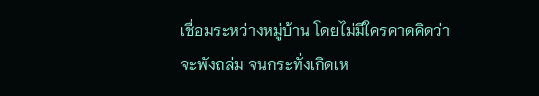เชื่อมระหว่างหมู่บ้าน โดยไม่มีใครคาดคิดว่าจะพังถล่ม จนกระทั่งเกิดเห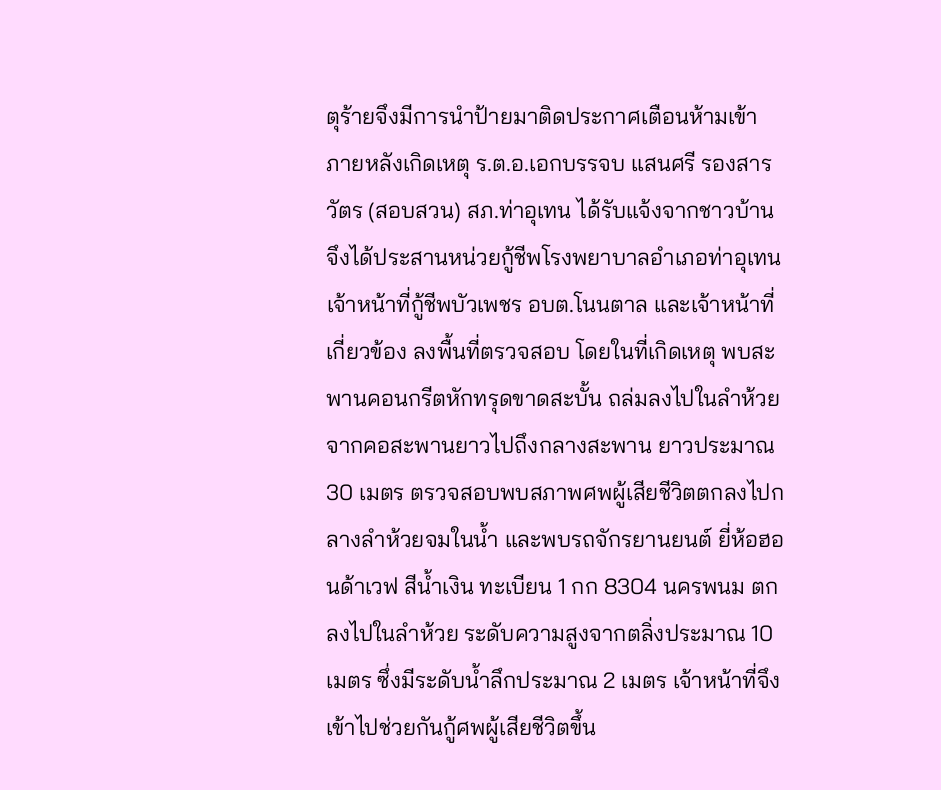ตุร้ายจึงมีการนำป้ายมาติดประกาศเตือนห้ามเข้า
ภายหลังเกิดเหตุ ร.ต.อ.เอกบรรจบ แสนศรี รองสารวัตร (สอบสวน) สภ.ท่าอุเทน ได้รับแจ้งจากชาวบ้าน จึงได้ประสานหน่วยกู้ชีพโรงพยาบาลอำเภอท่าอุเทน เจ้าหน้าที่กู้ชีพบัวเพชร อบต.โนนตาล และเจ้าหน้าที่เกี่ยวข้อง ลงพื้นที่ตรวจสอบ โดยในที่เกิดเหตุ พบสะพานคอนกรีตหักทรุดขาดสะบั้น ถล่มลงไปในลำห้วย จากคอสะพานยาวไปถึงกลางสะพาน ยาวประมาณ 30 เมตร ตรวจสอบพบสภาพศพผู้เสียชีวิตตกลงไปกลางลำห้วยจมในน้ำ และพบรถจักรยานยนต์ ยี่ห้อฮอนด้าเวฟ สีน้ำเงิน ทะเบียน 1 กก 8304 นครพนม ตกลงไปในลำห้วย ระดับความสูงจากตลิ่งประมาณ 10 เมตร ซึ่งมีระดับน้ำลึกประมาณ 2 เมตร เจ้าหน้าที่จึงเข้าไปช่วยกันกู้ศพผู้เสียชีวิตขึ้น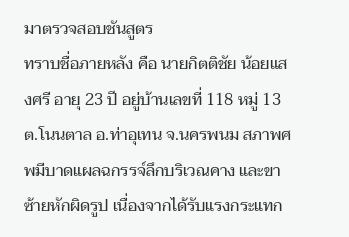มาตรวจสอบชันสูตร
ทราบชื่อภายหลัง คือ นายกิตติชัย น้อยแสงศรี อายุ 23 ปี อยู่บ้านเลขที่ 118 หมู่ 13 ต.โนนตาล อ.ท่าอุเทน จ.นครพนม สภาพศพมีบาดแผลฉกรรจ์ลึกบริเวณคาง และขาซ้ายหักผิดรูป เนื่องจากได้รับแรงกระแทก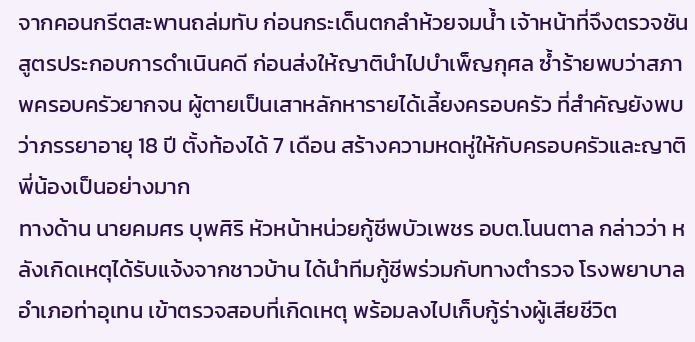จากคอนกรีตสะพานถล่มทับ ก่อนกระเด็นตกลำห้วยจมน้ำ เจ้าหน้าที่จึงตรวจชันสูตรประกอบการดำเนินคดี ก่อนส่งให้ญาตินำไปบำเพ็ญกุศล ซ้ำร้ายพบว่าสภาพครอบครัวยากจน ผู้ตายเป็นเสาหลักหารายได้เลี้ยงครอบครัว ที่สำคัญยังพบว่าภรรยาอายุ 18 ปี ตั้งท้องได้ 7 เดือน สร้างความหดหู่ให้กับครอบครัวและญาติพี่น้องเป็นอย่างมาก
ทางด้าน นายคมศร บุพศิริ หัวหน้าหน่วยกู้ชีพบัวเพชร อบต.โนนตาล กล่าวว่า หลังเกิดเหตุได้รับแจ้งจากชาวบ้าน ได้นำทีมกู้ชีพร่วมกับทางตำรวจ โรงพยาบาลอำเภอท่าอุเทน เข้าตรวจสอบที่เกิดเหตุ พร้อมลงไปเก็บกู้ร่างผู้เสียชีวิต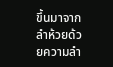ขึ้นมาจากลำห้วยด้วยความลำ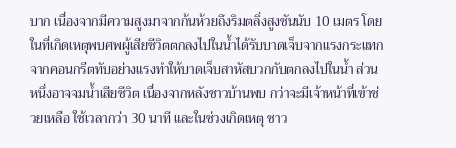บาก เนื่องจากมีความสูงมาจากก้นห้วยถึงริมตลิ่งสูงชันนับ 10 เมตร โดยในที่เกิดเหตุพบศพผู้เสียชีวิตตกลงไปในน้ำได้รับบาดเจ็บจากแรงกระแทกจากคอนกรีตทับอย่างแรงทำให้บาดเจ็บสาหัสบวกกับตกลงไปในน้ำ ส่วนหนึ่งอาจจมน้ำเสียชีวิต เนื่องจากหลังชาวบ้านพบ กว่าจะมีเจ้าหน้าที่เข้าช่วยเหลือ ใช้เวลากว่า 30 นาที และในช่วงเกิดเหตุ ชาว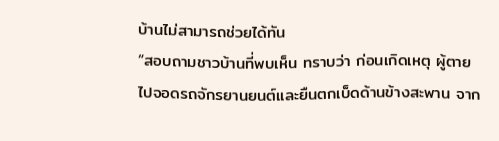บ้านไม่สามารถช่วยได้ทัน
“สอบถามชาวบ้านที่พบเห็น ทราบว่า ก่อนเกิดเหตุ ผู้ตายไปจอดรถจักรยานยนต์และยืนตกเบ็ดด้านข้างสะพาน จาก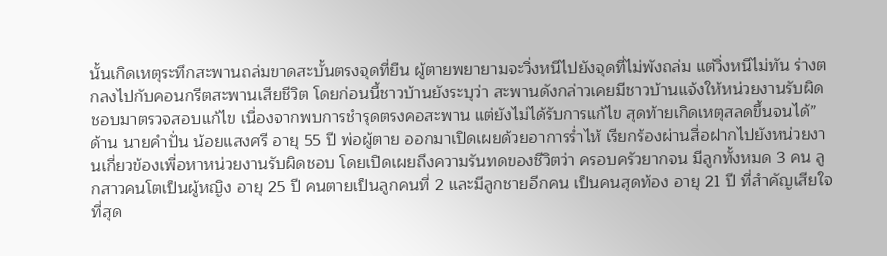นั้นเกิดเหตุระทึกสะพานถล่มขาดสะบั้นตรงจุดที่ยืน ผู้ตายพยายามจะวิ่งหนีไปยังจุดที่ไม่พังถล่ม แต่วิ่งหนีไม่ทัน ร่างตกลงไปกับคอนกรีตสะพานเสียชีวิต โดยก่อนนี้ชาวบ้านยังระบุว่า สะพานดังกล่าวเคยมีชาวบ้านแจ้งให้หน่วยงานรับผิดชอบมาตรวจสอบแก้ไข เนื่องจากพบการชำรุดตรงคอสะพาน แต่ยังไม่ได้รับการแก้ไข สุดท้ายเกิดเหตุสลดขึ้นจนได้”
ด้าน นายคำปั่น น้อยแสงศรี อายุ 55 ปี พ่อผู้ตาย ออกมาเปิดเผยด้วยอาการร่ำไห้ เรียกร้องผ่านสื่อฝากไปยังหน่วยงานเกี่ยวข้องเพื่อหาหน่วยงานรับผิดชอบ โดยเปิดเผยถึงความรันทดของชีวิตว่า ครอบครัวยากจน มีลูกทั้งหมด 3 คน ลูกสาวคนโตเป็นผู้หญิง อายุ 25 ปี คนตายเป็นลูกคนที่ 2 และมีลูกชายอีกคน เป็นคนสุดท้อง อายุ 21 ปี ที่สำคัญเสียใจที่สุด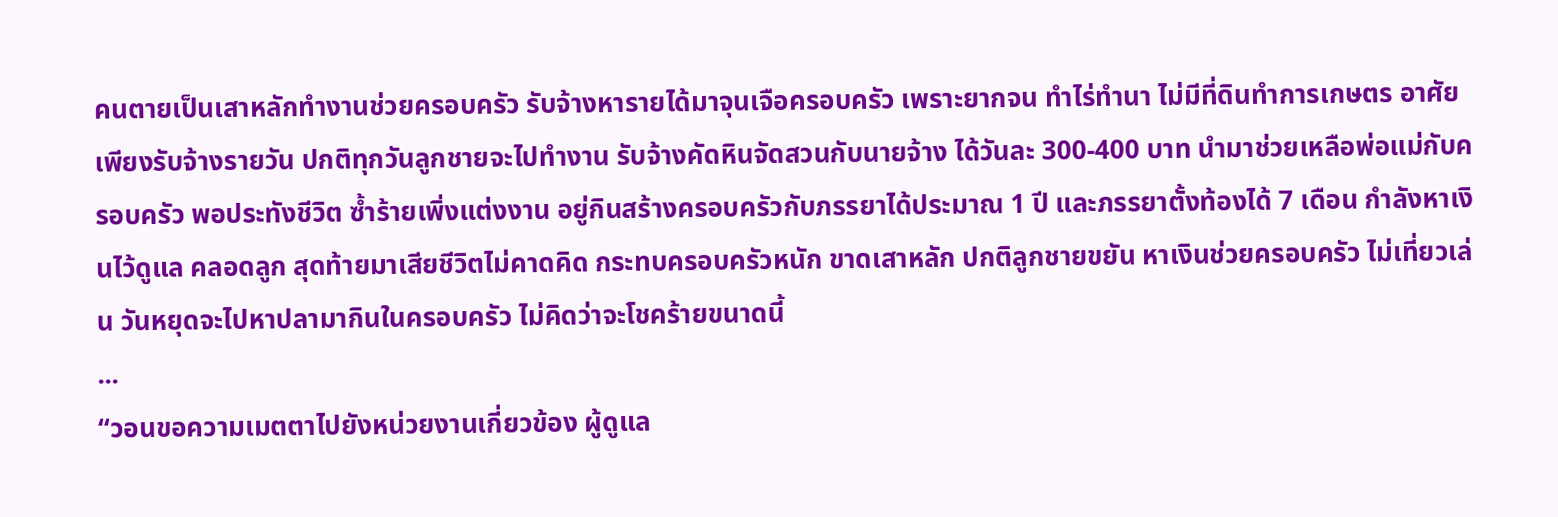คนตายเป็นเสาหลักทำงานช่วยครอบครัว รับจ้างหารายได้มาจุนเจือครอบครัว เพราะยากจน ทำไร่ทำนา ไม่มีที่ดินทำการเกษตร อาศัยเพียงรับจ้างรายวัน ปกติทุกวันลูกชายจะไปทำงาน รับจ้างคัดหินจัดสวนกับนายจ้าง ได้วันละ 300-400 บาท นำมาช่วยเหลือพ่อแม่กับครอบครัว พอประทังชีวิต ซ้ำร้ายเพิ่งแต่งงาน อยู่กินสร้างครอบครัวกับภรรยาได้ประมาณ 1 ปี และภรรยาตั้งท้องได้ 7 เดือน กำลังหาเงินไว้ดูแล คลอดลูก สุดท้ายมาเสียชีวิตไม่คาดคิด กระทบครอบครัวหนัก ขาดเสาหลัก ปกติลูกชายขยัน หาเงินช่วยครอบครัว ไม่เที่ยวเล่น วันหยุดจะไปหาปลามากินในครอบครัว ไม่คิดว่าจะโชคร้ายขนาดนี้
...
“วอนขอความเมตตาไปยังหน่วยงานเกี่ยวข้อง ผู้ดูแล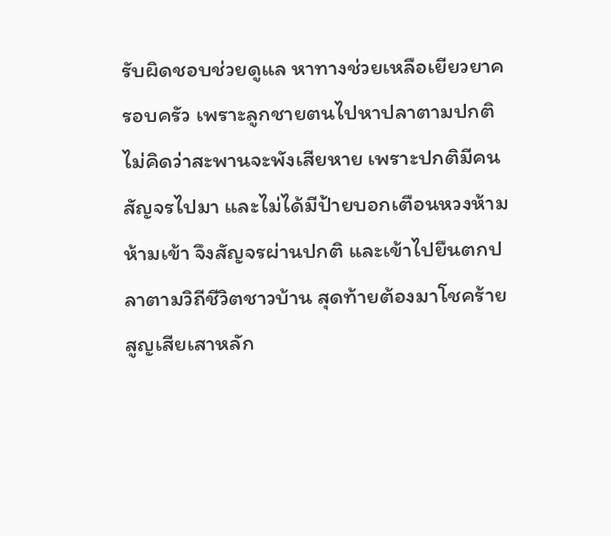รับผิดชอบช่วยดูแล หาทางช่วยเหลือเยียวยาครอบครัว เพราะลูกชายตนไปหาปลาตามปกติ ไม่คิดว่าสะพานจะพังเสียหาย เพราะปกติมีคนสัญจรไปมา และไม่ได้มีป้ายบอกเตือนหวงห้าม ห้ามเข้า จึงสัญจรผ่านปกติ และเข้าไปยืนตกปลาตามวิถีชีวิตชาวบ้าน สุดท้ายต้องมาโชคร้ายสูญเสียเสาหลัก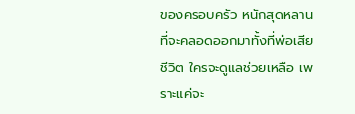ของครอบครัว หนักสุดหลานที่จะคลอดออกมาทั้งที่พ่อเสียชีวิต ใครจะดูแลช่วยเหลือ เพราะแค่จะ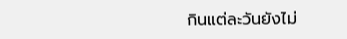กินแต่ละวันยังไม่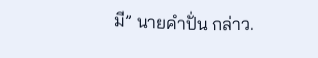มี” นายคำปั่น กล่าว.